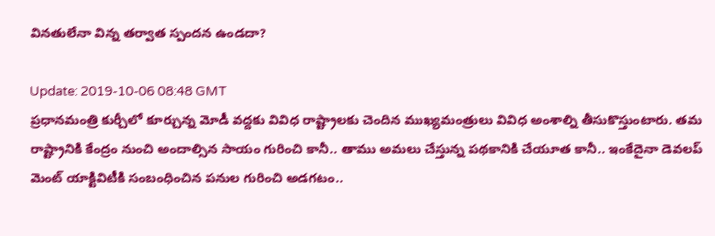వినతులేనా విన్న తర్వాత స్పందన ఉండదా?

Update: 2019-10-06 08:48 GMT
ప్రధానమంత్రి కుర్చీలో కూర్చున్న మోడీ వద్దకు వివిధ రాష్ట్రాలకు చెందిన ముఖ్యమంత్రులు వివిధ అంశాల్ని తీసుకొస్తుంటారు. తమ రాష్ట్రానికి కేంద్రం నుంచి అందాల్సిన సాయం గురించి కానీ.. తాము అమలు చేస్తున్న పథకానికి చేయూత కానీ.. ఇంకేదైనా డెవలప్ మెంట్ యాక్టివిటీకి సంబంధించిన పనుల గురించి అడగటం..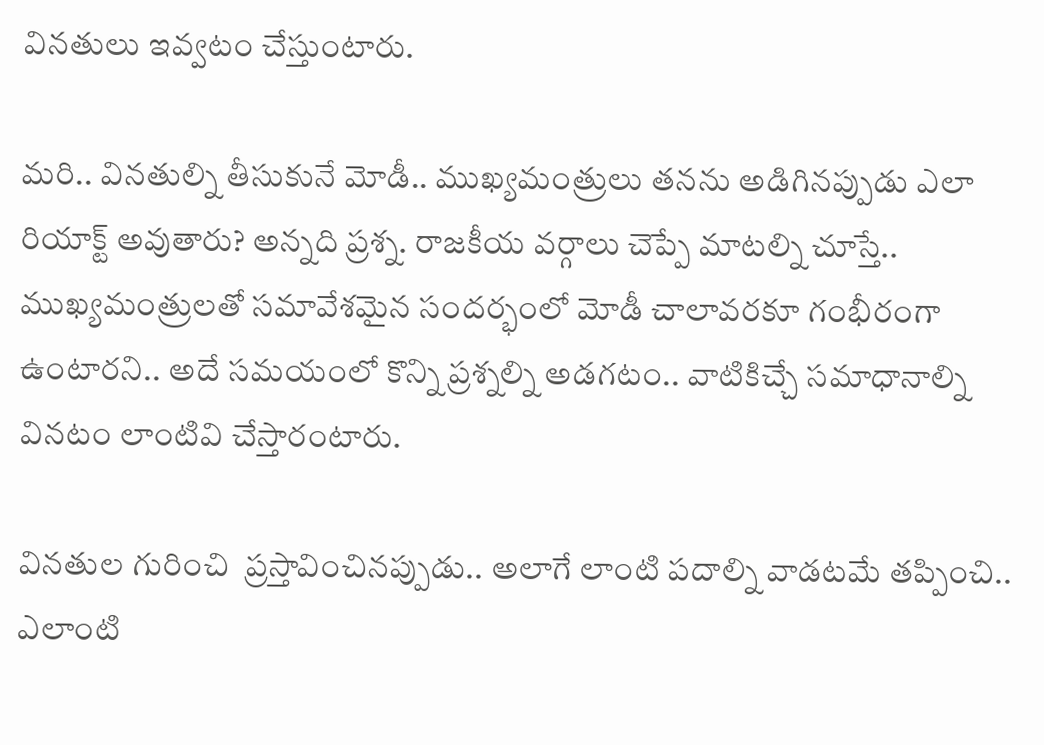వినతులు ఇవ్వటం చేస్తుంటారు.

మరి.. వినతుల్ని తీసుకునే మోడీ.. ముఖ్యమంత్రులు తనను అడిగినప్పుడు ఎలా రియాక్ట్ అవుతారు? అన్నది ప్రశ్న. రాజకీయ వర్గాలు చెప్పే మాటల్ని చూస్తే.. ముఖ్యమంత్రులతో సమావేశమైన సందర్భంలో మోడీ చాలావరకూ గంభీరంగా ఉంటారని.. అదే సమయంలో కొన్ని ప్రశ్నల్ని అడగటం.. వాటికిచ్చే సమాధానాల్ని వినటం లాంటివి చేస్తారంటారు.

వినతుల గురించి  ప్రస్తావించినప్పుడు.. అలాగే లాంటి పదాల్ని వాడటమే తప్పించి.. ఎలాంటి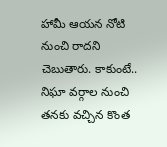హామీ ఆయన నోటి నుంచి రాదని చెబుతారు. కాకుంటే.. నిఘా వర్గాల నుంచి తనకు వచ్చిన కొంత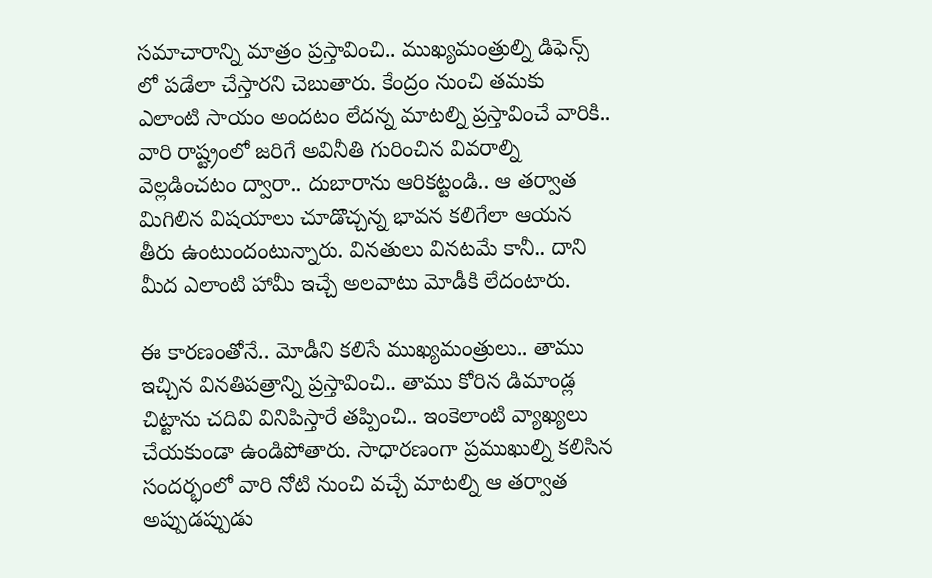సమాచారాన్ని మాత్రం ప్రస్తావించి.. ముఖ్యమంత్రుల్ని డిఫెన్స్ లో పడేలా చేస్తారని చెబుతారు. కేంద్రం నుంచి తమకు ఎలాంటి సాయం అందటం లేదన్న మాటల్ని ప్రస్తావించే వారికి.. వారి రాష్ట్రంలో జరిగే అవినీతి గురించిన వివరాల్ని వెల్లడించటం ద్వారా.. దుబారాను ఆరికట్టండి.. ఆ తర్వాత మిగిలిన విషయాలు చూడొచ్చన్న భావన కలిగేలా ఆయన తీరు ఉంటుందంటున్నారు. వినతులు వినటమే కానీ.. దాని మీద ఎలాంటి హామీ ఇచ్చే అలవాటు మోడీకి లేదంటారు.

ఈ కారణంతోనే.. మోడీని కలిసే ముఖ్యమంత్రులు.. తాము ఇచ్చిన వినతిపత్రాన్ని ప్రస్తావించి.. తాము కోరిన డిమాండ్ల చిట్టాను చదివి వినిపిస్తారే తప్పించి.. ఇంకెలాంటి వ్యాఖ్యలు చేయకుండా ఉండిపోతారు. సాధారణంగా ప్రముఖుల్ని కలిసిన సందర్భంలో వారి నోటి నుంచి వచ్చే మాటల్ని ఆ తర్వాత అప్పుడప్పుడు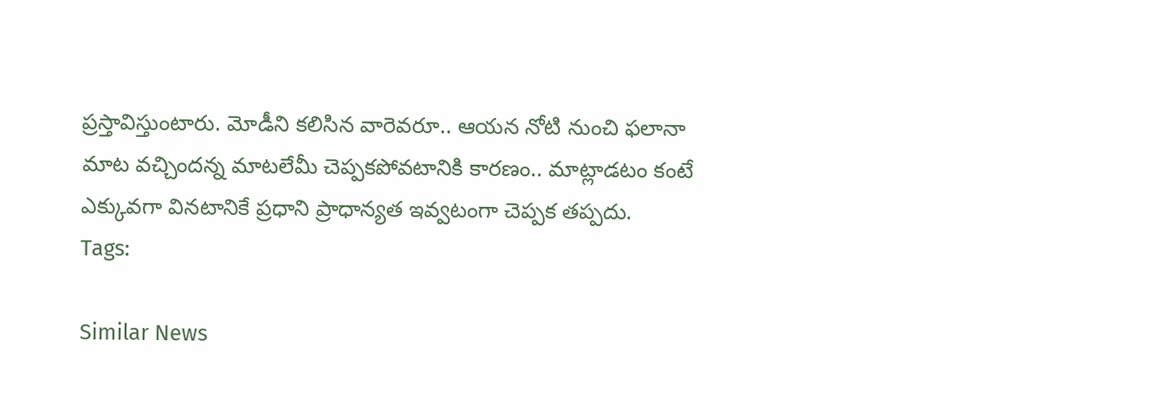ప్రస్తావిస్తుంటారు. మోడీని కలిసిన వారెవరూ.. ఆయన నోటి నుంచి ఫలానా మాట వచ్చిందన్న మాటలేమీ చెప్పకపోవటానికి కారణం.. మాట్లాడటం కంటే ఎక్కువగా వినటానికే ప్రధాని ప్రాధాన్యత ఇవ్వటంగా చెప్పక తప్పదు.
Tags:

Similar News